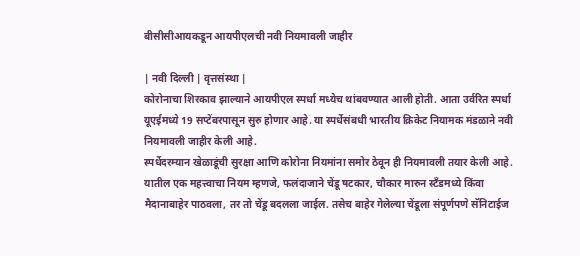बीसीसीआयकडून आयपीएलची नवी नियमावली जाहीर

| नवी दिल्ली | वृत्तसंस्था |
कोरोनाचा शिरकाव झाल्याने आयपीएल स्पर्धा मध्येच थांबवण्यात आली होती. आता उर्वरित स्पर्धा यूएईमध्ये 19 सप्टेंबरपासून सुरु होणार आहे. या स्पर्धेसंबधी भारतीय क्रिकेट नियामक मंडळाने नवी नियमावली जाहीर केली आहे.
स्पर्धेदरम्यान खेळाडूंची सुरक्षा आणि कोरोना नियमांना समोर ठेवून ही नियमावली तयार केली आहे. यातील एक महत्त्वाचा नियम म्हणजे, फलंदाजाने चेंडू षटकार, चौकार मारुन स्टँडमध्ये किंवा मैदानाबाहेर पाठवला, तर तो चेंडू बदलला जाईल. तसेच बाहेर गेलेल्या चेंडूला संपूर्णपणे सॅनिटाईज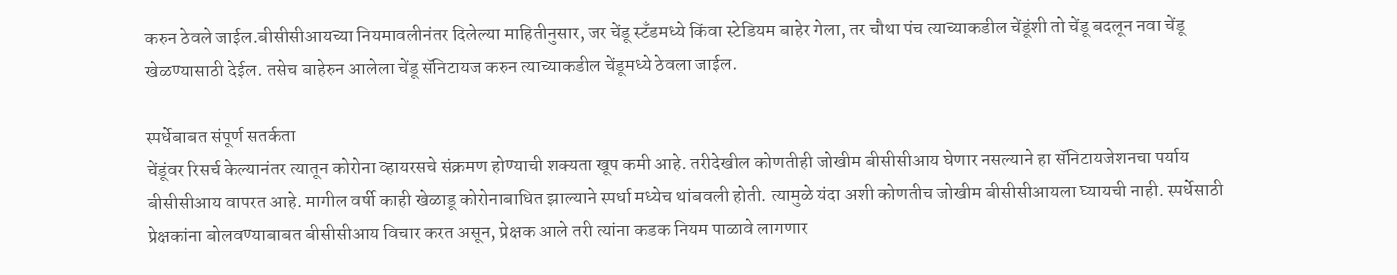करुन ठेवले जाईल.बीसीसीआयच्या नियमावलीनंतर दिलेल्या माहितीनुसार, जर चेंडू स्टँडमध्ये किंवा स्टेडियम बाहेर गेला, तर चौथा पंच त्याच्याकडील चेंडूंशी तो चेंडू बदलून नवा चेंडू खेळण्यासाठी देईल. तसेच बाहेरुन आलेला चेंडू सॅनिटायज करुन त्याच्याकडील चेंडूमध्ये ठेवला जाईल.

स्पर्धेबाबत संपूर्ण सतर्कता
चेंडूंवर रिसर्च केल्यानंतर त्यातून कोरोना व्हायरसचे संक्रमण होण्याची शक्यता खूप कमी आहे. तरीदेखील कोणतीही जोखीम बीसीसीआय घेणार नसल्याने हा सॅनिटायजेशनचा पर्याय बीसीसीआय वापरत आहे. मागील वर्षी काही खेळाडू कोरोनाबाधित झाल्याने स्पर्धा मध्येच थांबवली होती. त्यामुळे यंदा अशी कोणतीच जोखीम बीसीसीआयला घ्यायची नाही. स्पर्धेसाठी प्रेक्षकांना बोलवण्याबाबत बीसीसीआय विचार करत असून, प्रेक्षक आले तरी त्यांना कडक नियम पाळावे लागणार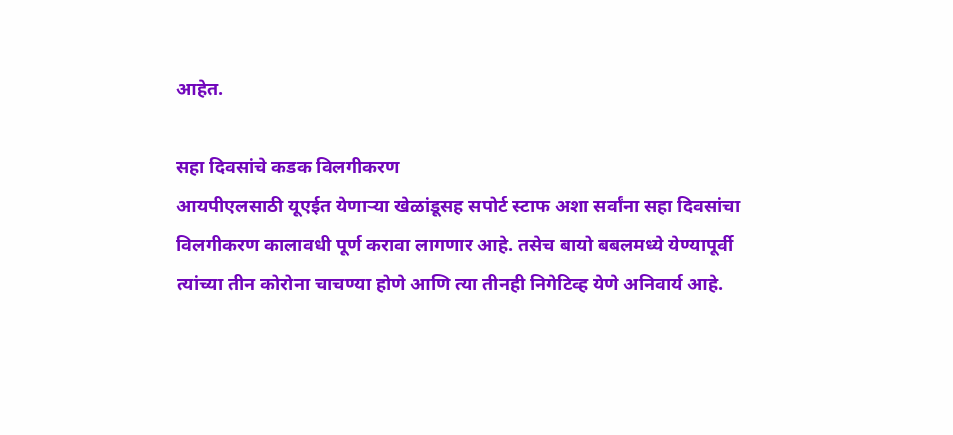आहेत.

सहा दिवसांचे कडक विलगीकरण
आयपीएलसाठी यूएईत येणार्‍या खेळांडूसह सपोर्ट स्टाफ अशा सर्वांना सहा दिवसांचा विलगीकरण कालावधी पूर्ण करावा लागणार आहे. तसेच बायो बबलमध्ये येण्यापूर्वी त्यांच्या तीन कोरोना चाचण्या होणे आणि त्या तीनही निगेटिव्ह येणे अनिवार्य आहे.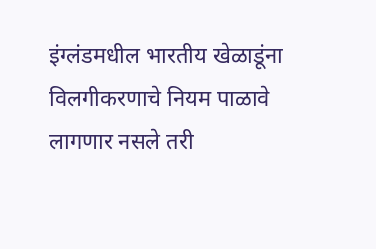इंग्लंडमधील भारतीय खेळाडूंना विलगीकरणाचे नियम पाळावे लागणार नसले तरी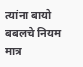त्यांना बायो बबलचे नियम मात्र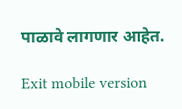पाळावे लागणार आहेत.

Exit mobile version